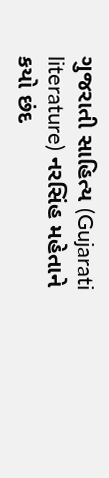ગુજરાતી સાહિત્ય (Gujarati literature) નરસિંહ મહેતાને કયો છંદ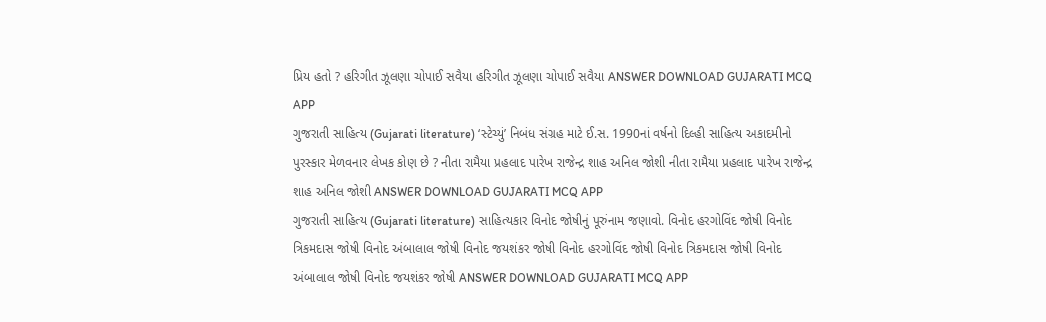પ્રિય હતો ? હરિગીત ઝૂલણા ચોપાઈ સવૈયા હરિગીત ઝૂલણા ચોપાઈ સવૈયા ANSWER DOWNLOAD GUJARATI MCQ APP
ગુજરાતી સાહિત્ય (Gujarati literature) ‘સ્ટેચ્યું’ નિબંધ સંગ્રહ માટે ઈ.સ. 1990નાં વર્ષનો દિલ્હી સાહિત્ય અકાદમીનો પુરસ્કાર મેળવનાર લેખક કોણ છે ? નીતા રામૈયા પ્રહલાદ પારેખ રાજેન્દ્ર શાહ અનિલ જોશી નીતા રામૈયા પ્રહલાદ પારેખ રાજેન્દ્ર શાહ અનિલ જોશી ANSWER DOWNLOAD GUJARATI MCQ APP
ગુજરાતી સાહિત્ય (Gujarati literature) સાહિત્યકાર વિનોદ જોષીનું પૂરુંનામ જણાવો. વિનોદ હરગોવિંદ જોષી વિનોદ ત્રિકમદાસ જોષી વિનોદ અંબાલાલ જોષી વિનોદ જયશંકર જોષી વિનોદ હરગોવિંદ જોષી વિનોદ ત્રિકમદાસ જોષી વિનોદ અંબાલાલ જોષી વિનોદ જયશંકર જોષી ANSWER DOWNLOAD GUJARATI MCQ APP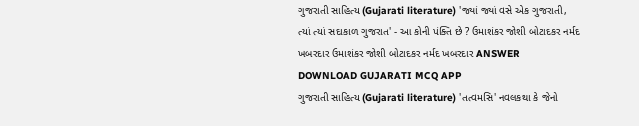ગુજરાતી સાહિત્ય (Gujarati literature) 'જ્યાં જ્યાં વસે એક ગુજરાતી, ત્યાં ત્યાં સદાકાળ ગુજરાત' - આ કોની પંક્તિ છે ? ઉમાશંકર જોશી બોટાદકર નર્મદ ખબરદાર ઉમાશંકર જોશી બોટાદકર નર્મદ ખબરદાર ANSWER DOWNLOAD GUJARATI MCQ APP
ગુજરાતી સાહિત્ય (Gujarati literature) 'તત્વમસિ' નવલકથા કે જેનો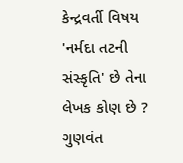કેન્દ્રવર્તી વિષય 'નર્મદા તટની સંસ્કૃતિ' છે તેના લેખક કોણ છે ? ગુણવંત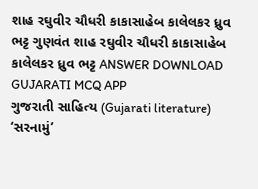શાહ રઘુવીર ચૌધરી કાકાસાહેબ કાલેલકર ધ્રુવ ભટ્ટ ગુણવંત શાહ રઘુવીર ચૌધરી કાકાસાહેબ કાલેલકર ધ્રુવ ભટ્ટ ANSWER DOWNLOAD GUJARATI MCQ APP
ગુજરાતી સાહિત્ય (Gujarati literature) ‘સરનામું’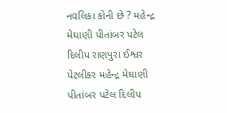નવલિકા કોની છે ? મહેન્દ્ર મેઘાણી પીતાંબર પટેલ દિલીપ રાણપુરા ઈશ્વર પેટલીકર મહેન્દ્ર મેઘાણી પીતાંબર પટેલ દિલીપ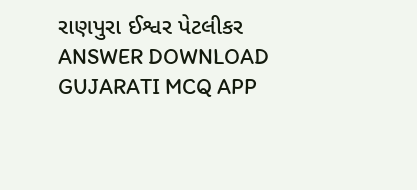રાણપુરા ઈશ્વર પેટલીકર ANSWER DOWNLOAD GUJARATI MCQ APP